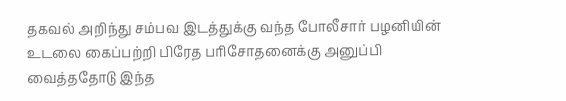தகவல் அறிந்து சம்பவ இடத்துக்கு வந்த போலீசார் பழனியின் உடலை கைப்பற்றி பிரேத பரிசோதனைக்கு அனுப்பி வைத்ததோடு இந்த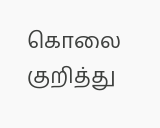கொலை குறித்து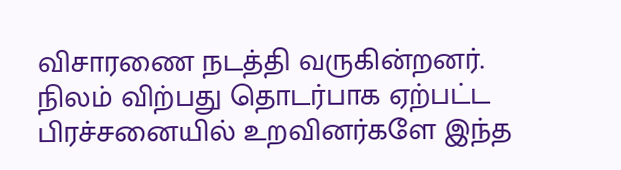விசாரணை நடத்தி வருகின்றனர்.
நிலம் விற்பது தொடர்பாக ஏற்பட்ட பிரச்சனையில் உறவினர்களே இந்த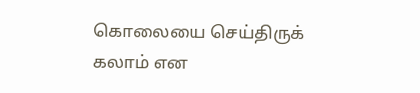கொலையை செய்திருக் கலாம் என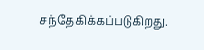சந்தேகிக்கப்படுகிறது.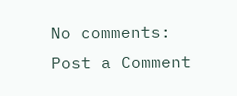No comments:
Post a Comment